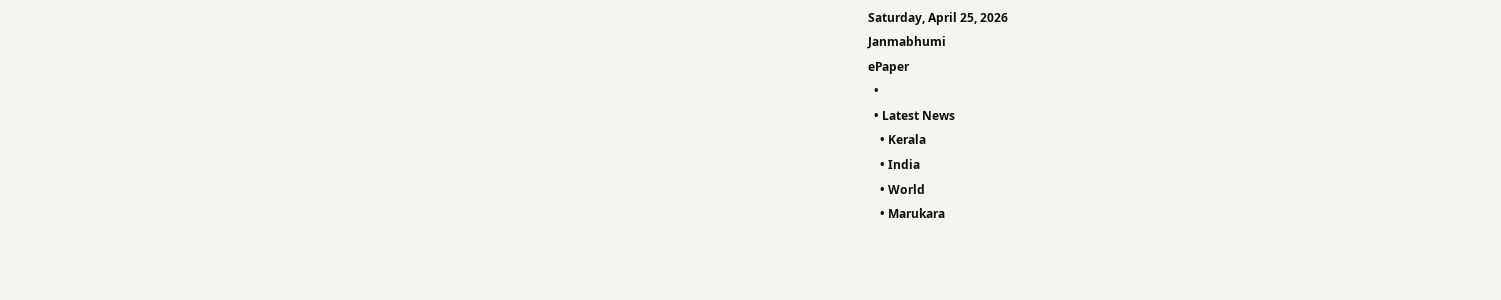Saturday, April 25, 2026
Janmabhumi
ePaper
  •
  • Latest News
    • Kerala
    • India
    • World
    • Marukara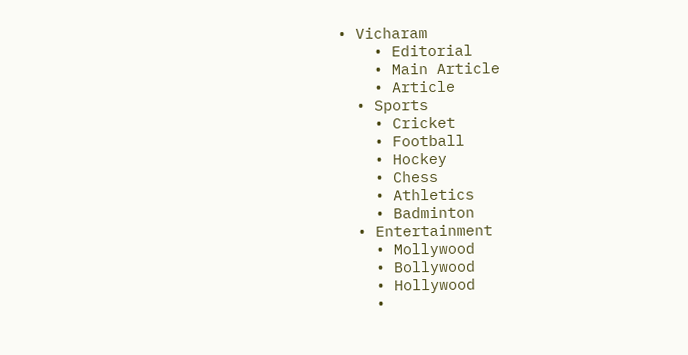• Vicharam
    • Editorial
    • Main Article
    • Article
  • Sports
    • Cricket
    • Football
    • Hockey
    • Chess
    • Athletics
    • Badminton
  • Entertainment
    • Mollywood
    • Bollywood
    • Hollywood
    •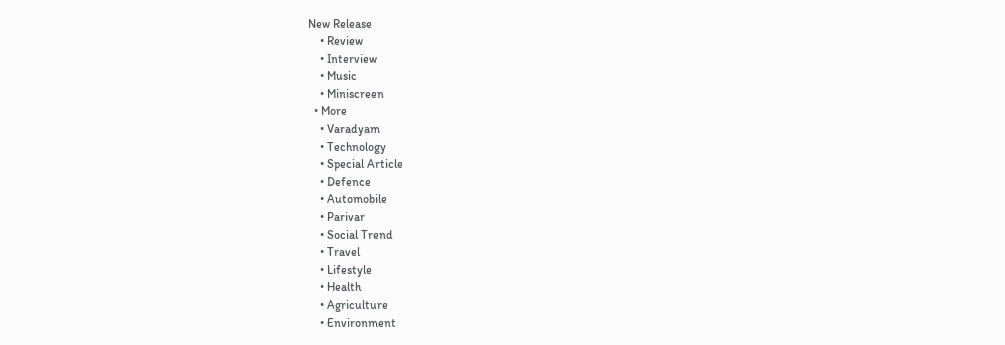New Release
    • Review
    • Interview
    • Music
    • Miniscreen
  • More
    • Varadyam
    • Technology
    • Special Article
    • Defence
    • Automobile
    • Parivar
    • Social Trend
    • Travel
    • Lifestyle
    • Health
    • Agriculture
    • Environment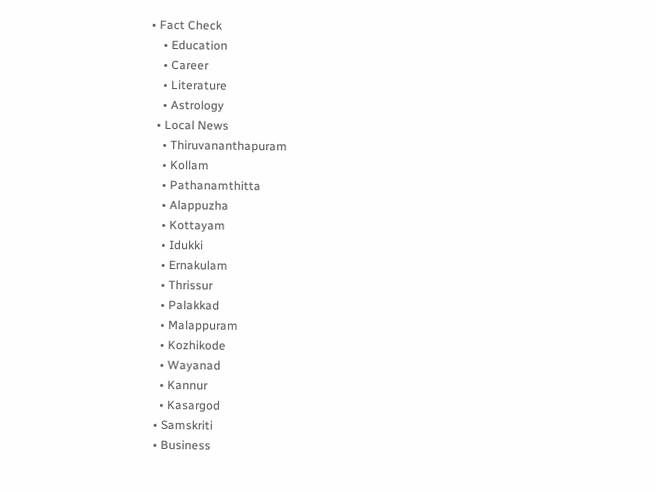• Fact Check
    • Education
    • Career
    • Literature
    • Astrology
  • Local News
    • Thiruvananthapuram
    • Kollam
    • Pathanamthitta
    • Alappuzha
    • Kottayam
    • Idukki
    • Ernakulam
    • Thrissur
    • Palakkad
    • Malappuram
    • Kozhikode
    • Wayanad
    • Kannur
    • Kasargod
  • Samskriti
  • Business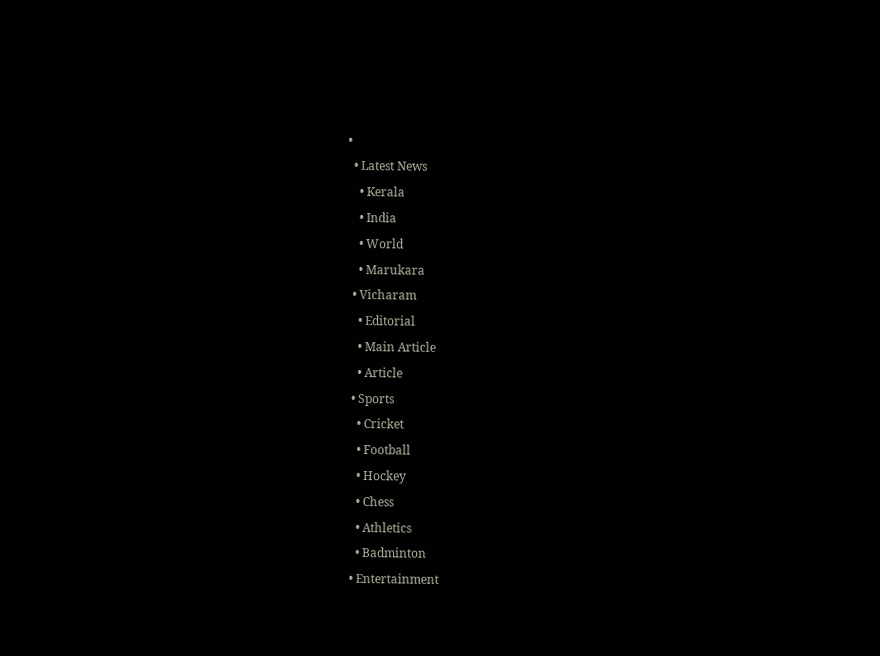•
  • Latest News
    • Kerala
    • India
    • World
    • Marukara
  • Vicharam
    • Editorial
    • Main Article
    • Article
  • Sports
    • Cricket
    • Football
    • Hockey
    • Chess
    • Athletics
    • Badminton
  • Entertainment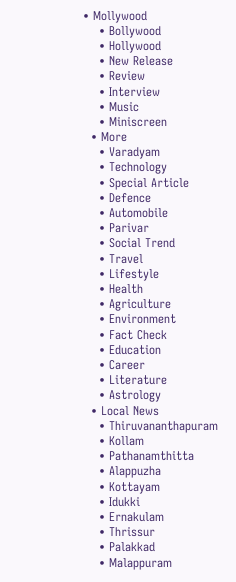• Mollywood
    • Bollywood
    • Hollywood
    • New Release
    • Review
    • Interview
    • Music
    • Miniscreen
  • More
    • Varadyam
    • Technology
    • Special Article
    • Defence
    • Automobile
    • Parivar
    • Social Trend
    • Travel
    • Lifestyle
    • Health
    • Agriculture
    • Environment
    • Fact Check
    • Education
    • Career
    • Literature
    • Astrology
  • Local News
    • Thiruvananthapuram
    • Kollam
    • Pathanamthitta
    • Alappuzha
    • Kottayam
    • Idukki
    • Ernakulam
    • Thrissur
    • Palakkad
    • Malappuram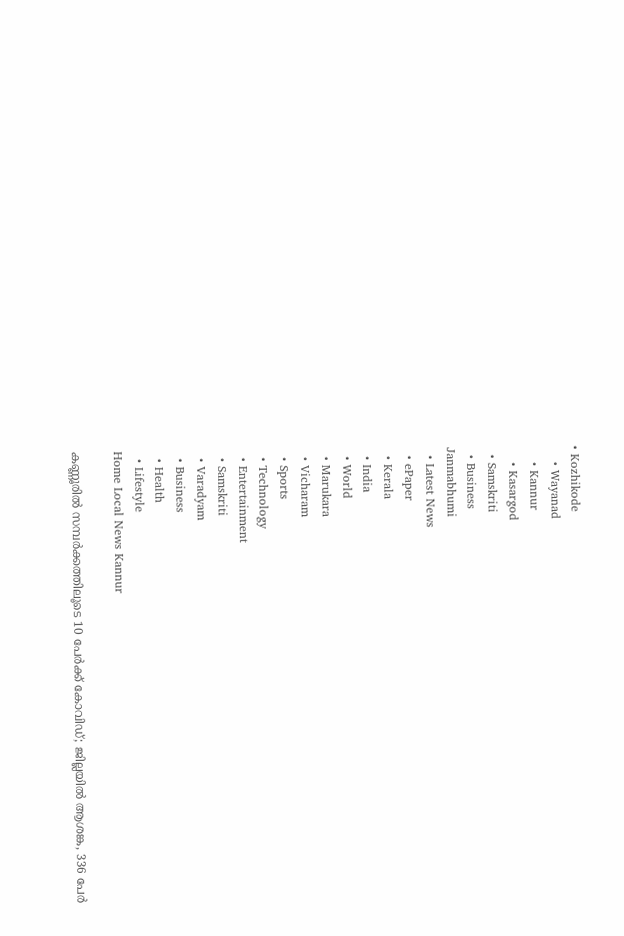• Kozhikode
    • Wayanad
    • Kannur
    • Kasargod
  • Samskriti
  • Business
Janmabhumi
  • Latest News
  • ePaper
  • Kerala
  • India
  • World
  • Marukara
  • Vicharam
  • Sports
  • Technology
  • Entertainment
  • Samskriti
  • Varadyam
  • Business
  • Health
  • Lifestyle
Home Local News Kannur

കണ്ണൂരില്‍ സമ്പര്‍ക്കത്തിലൂടെ 10 പേര്‍ക്ക് കോവിഡ്; ജില്ലയില്‍ ആശങ്ക, 336 പേര്‍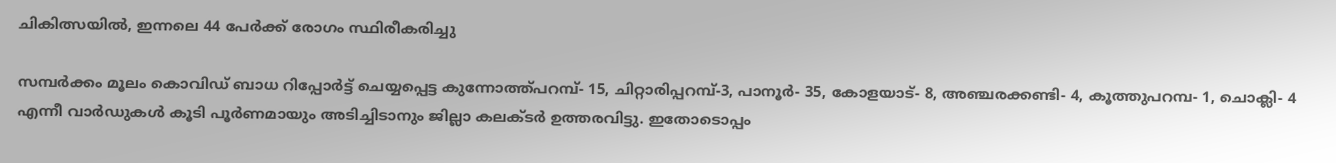ചികിത്സയില്‍, ഇന്നലെ 44 പേര്‍ക്ക് രോഗം സ്ഥിരീകരിച്ചു

സമ്പര്‍ക്കം മൂലം കൊവിഡ് ബാധ റിപ്പോര്‍ട്ട് ചെയ്യപ്പെട്ട കുന്നോത്ത്പറമ്പ്- 15, ചിറ്റാരിപ്പറമ്പ്-3, പാനൂര്‍- 35, കോളയാട്- 8, അഞ്ചരക്കണ്ടി- 4, കൂത്തുപറമ്പ- 1, ചൊക്ലി- 4 എന്നീ വാര്‍ഡുകള്‍ കൂടി പൂര്‍ണമായും അടിച്ചിടാനും ജില്ലാ കലക്ടര്‍ ഉത്തരവിട്ടു. ഇതോടൊപ്പം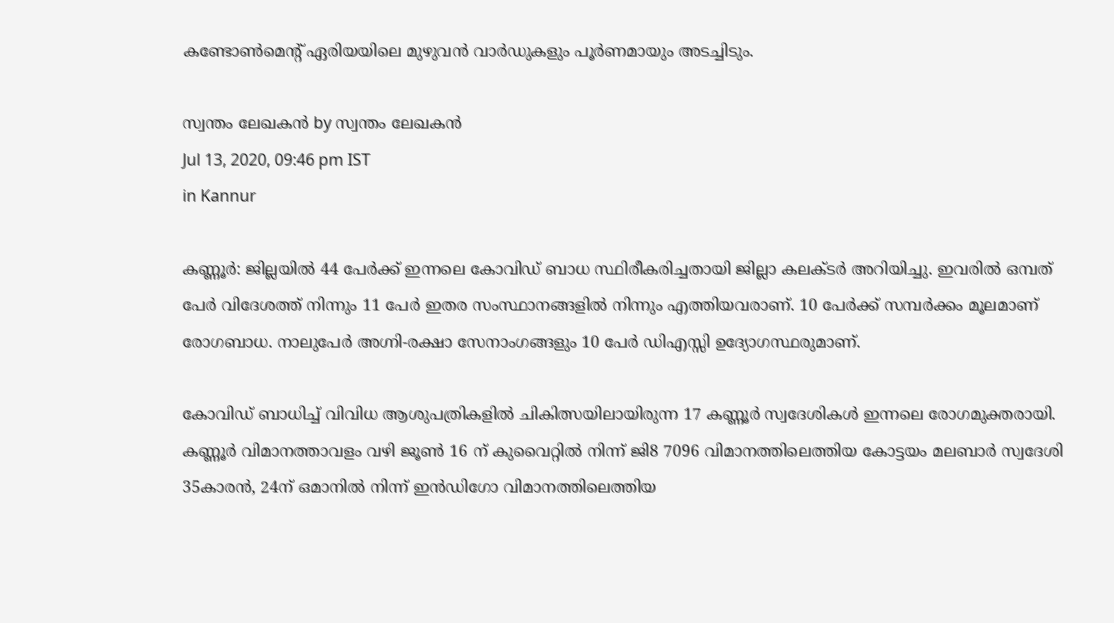കണ്ടോണ്‍മെന്റ് ഏരിയയിലെ മുഴുവന്‍ വാര്‍ഡുകളും പൂര്‍ണമായും അടച്ചിടും.

സ്വന്തം ലേഖകന്‍ by സ്വന്തം ലേഖകന്‍
Jul 13, 2020, 09:46 pm IST
in Kannur

കണ്ണൂര്‍: ജില്ലയില്‍ 44 പേര്‍ക്ക് ഇന്നലെ കോവിഡ് ബാധ സ്ഥിരീകരിച്ചതായി ജില്ലാ കലക്ടര്‍ അറിയിച്ചു. ഇവരില്‍ ഒമ്പത് പേര്‍ വിദേശത്ത് നിന്നും 11 പേര്‍ ഇതര സംസ്ഥാനങ്ങളില്‍ നിന്നും എത്തിയവരാണ്. 10 പേര്‍ക്ക് സമ്പര്‍ക്കം മൂലമാണ് രോഗബാധ. നാലുപേര്‍ അഗ്നി-രക്ഷാ സേനാംഗങ്ങളും 10 പേര്‍ ഡിഎസ്സി ഉദ്യോഗസ്ഥരുമാണ്.

കോവിഡ് ബാധിച്ച് വിവിധ ആശുപത്രികളില്‍ ചികിത്സയിലായിരുന്ന 17 കണ്ണൂര്‍ സ്വദേശികള്‍ ഇന്നലെ രോഗമുക്തരായി. കണ്ണൂര്‍ വിമാനത്താവളം വഴി ജൂണ്‍ 16 ന് കുവൈറ്റില്‍ നിന്ന് ജി8 7096 വിമാനത്തിലെത്തിയ കോട്ടയം മലബാര്‍ സ്വദേശി 35കാരന്‍, 24ന് ഒമാനില്‍ നിന്ന് ഇന്‍ഡിഗോ വിമാനത്തിലെത്തിയ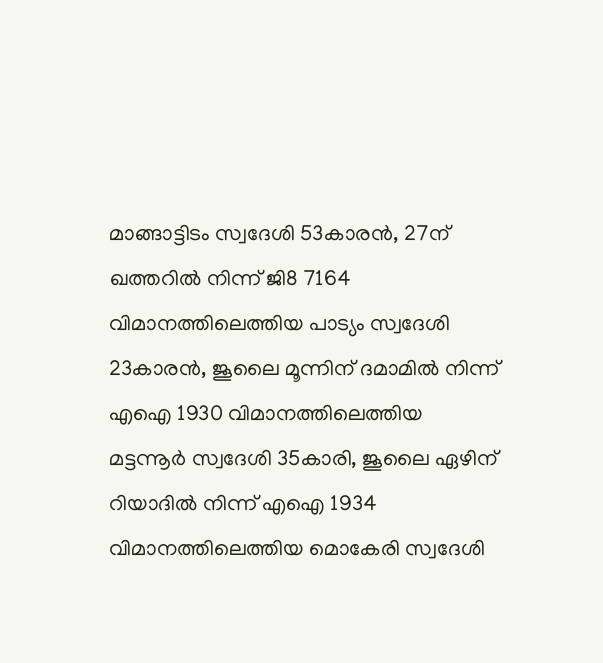മാങ്ങാട്ടിടം സ്വദേശി 53കാരന്‍, 27ന് ഖത്തറില്‍ നിന്ന് ജി8 7164 വിമാനത്തിലെത്തിയ പാട്യം സ്വദേശി 23കാരന്‍, ജൂലൈ മൂന്നിന് ദമാമില്‍ നിന്ന് എഐ 1930 വിമാനത്തിലെത്തിയ മട്ടന്നൂര്‍ സ്വദേശി 35കാരി, ജൂലൈ ഏഴിന് റിയാദില്‍ നിന്ന് എഐ 1934 വിമാനത്തിലെത്തിയ മൊകേരി സ്വദേശി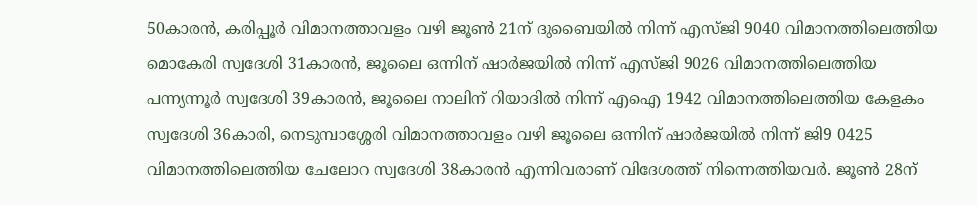50കാരന്‍, കരിപ്പൂര്‍ വിമാനത്താവളം വഴി ജൂണ്‍ 21ന് ദുബൈയില്‍ നിന്ന് എസ്ജി 9040 വിമാനത്തിലെത്തിയ മൊകേരി സ്വദേശി 31കാരന്‍, ജൂലൈ ഒന്നിന് ഷാര്‍ജയില്‍ നിന്ന് എസ്ജി 9026 വിമാനത്തിലെത്തിയ പന്ന്യന്നൂര്‍ സ്വദേശി 39കാരന്‍, ജൂലൈ നാലിന് റിയാദില്‍ നിന്ന് എഐ 1942 വിമാനത്തിലെത്തിയ കേളകം സ്വദേശി 36കാരി, നെടുമ്പാശ്ശേരി വിമാനത്താവളം വഴി ജൂലൈ ഒന്നിന് ഷാര്‍ജയില്‍ നിന്ന് ജി9 0425 വിമാനത്തിലെത്തിയ ചേലോറ സ്വദേശി 38കാരന്‍ എന്നിവരാണ് വിദേശത്ത് നിന്നെത്തിയവര്‍. ജൂണ്‍ 28ന്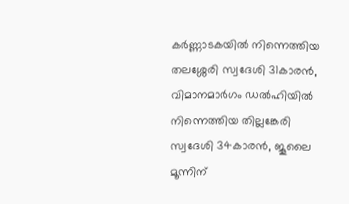കര്‍ണ്ണാടകയില്‍ നിന്നെത്തിയ തലശ്ശേരി സ്വദേശി 31കാരന്‍, വിമാനമാര്‍ഗം ഡല്‍ഹിയില്‍ നിന്നെത്തിയ തില്ലങ്കേരി സ്വദേശി 34കാരന്‍, ജൂലൈ മൂന്നിന്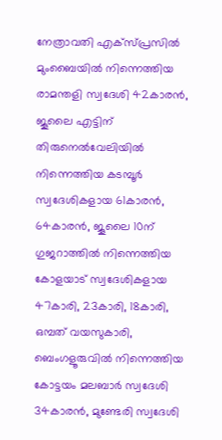നേത്രാവതി എക്‌സ്പ്രസില്‍ മുംബൈയില്‍ നിന്നെത്തിയ രാമന്തളി സ്വദേശി 42കാരന്‍, ജൂലൈ എട്ടിന് തിരുനെല്‍വേലിയില്‍ നിന്നെത്തിയ കടമ്പൂര്‍ സ്വദേശികളായ 61കാരന്‍, 64കാരന്‍, ജൂലൈ 10ന് ഗുജറാത്തില്‍ നിന്നെത്തിയ കോളയാട് സ്വദേശികളായ 47കാരി, 23കാരി, 18കാരി, ഒമ്പത് വയസുകാരി, ബെംഗളൂരുവില്‍ നിന്നെത്തിയ കോട്ടയം മലബാര്‍ സ്വദേശി 34കാരന്‍, മുണ്ടേരി സ്വദേശി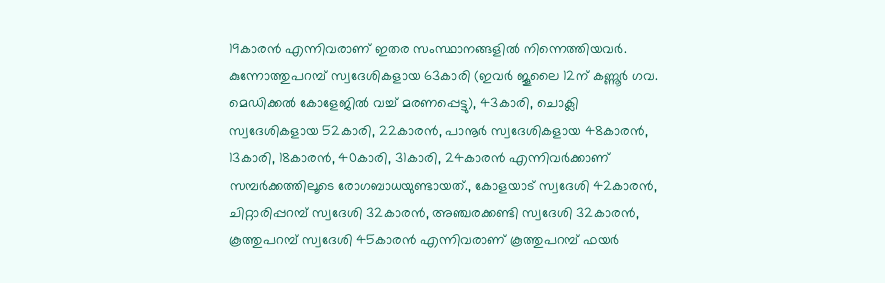19കാരന്‍ എന്നിവരാണ് ഇതര സംസ്ഥാനങ്ങളില്‍ നിന്നെത്തിയവര്‍. കുന്നോത്തുപറമ്പ് സ്വദേശികളായ 63കാരി (ഇവര്‍ ജൂലൈ 12ന് കണ്ണൂര്‍ ഗവ. മെഡിക്കല്‍ കോളേജില്‍ വച്ച് മരണപ്പെട്ടു), 43കാരി, ചൊക്ലി സ്വദേശികളായ 52കാരി, 22കാരന്‍, പാനൂര്‍ സ്വദേശികളായ 48കാരന്‍, 13കാരി, 18കാരന്‍, 40കാരി, 31കാരി, 24കാരന്‍ എന്നിവര്‍ക്കാണ് സമ്പര്‍ക്കത്തിലൂടെ രോഗബാധയുണ്ടായത്., കോളയാട് സ്വദേശി 42കാരന്‍, ചിറ്റാരിപ്പറമ്പ് സ്വദേശി 32കാരന്‍, അഞ്ചരക്കണ്ടി സ്വദേശി 32കാരന്‍, കൂത്തുപറമ്പ് സ്വദേശി 45കാരന്‍ എന്നിവരാണ് കൂത്തുപറമ്പ് ഫയര്‍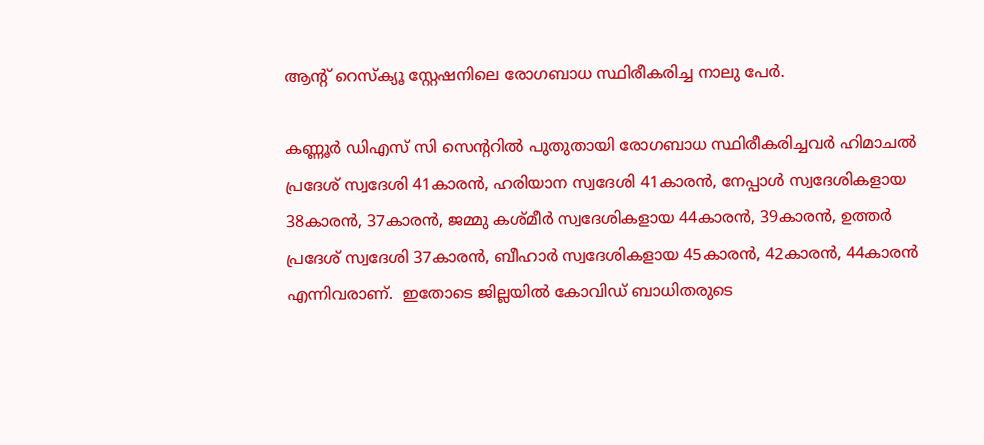ആന്റ് റെസ്‌ക്യൂ സ്റ്റേഷനിലെ രോഗബാധ സ്ഥിരീകരിച്ച നാലു പേര്‍.

കണ്ണൂര്‍ ഡിഎസ് സി സെന്ററില്‍ പുതുതായി രോഗബാധ സ്ഥിരീകരിച്ചവര്‍ ഹിമാചല്‍ പ്രദേശ് സ്വദേശി 41കാരന്‍, ഹരിയാന സ്വദേശി 41കാരന്‍, നേപ്പാള്‍ സ്വദേശികളായ 38കാരന്‍, 37കാരന്‍, ജമ്മു കശ്മീര്‍ സ്വദേശികളായ 44കാരന്‍, 39കാരന്‍, ഉത്തര്‍ പ്രദേശ് സ്വദേശി 37കാരന്‍, ബീഹാര്‍ സ്വദേശികളായ 45കാരന്‍, 42കാരന്‍, 44കാരന്‍ എന്നിവരാണ്.  ഇതോടെ ജില്ലയില്‍ കോവിഡ് ബാധിതരുടെ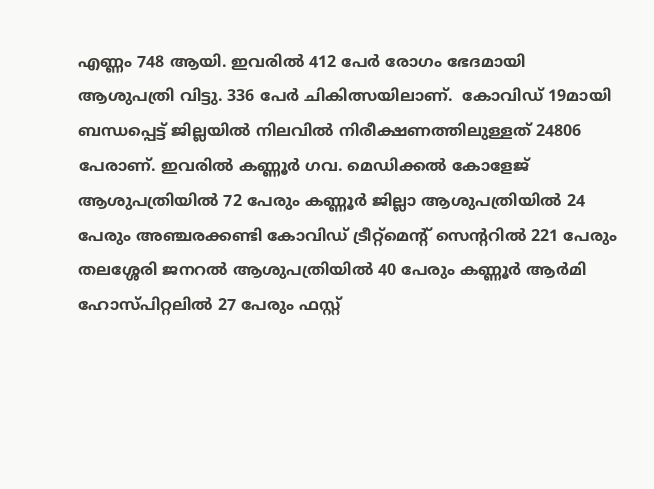എണ്ണം 748 ആയി. ഇവരില്‍ 412 പേര്‍ രോഗം ഭേദമായി ആശുപത്രി വിട്ടു. 336 പേര്‍ ചികിത്സയിലാണ്.  കോവിഡ് 19മായി ബന്ധപ്പെട്ട് ജില്ലയില്‍ നിലവില്‍ നിരീക്ഷണത്തിലുള്ളത് 24806 പേരാണ്. ഇവരില്‍ കണ്ണൂര്‍ ഗവ. മെഡിക്കല്‍ കോളേജ് ആശുപത്രിയില്‍ 72 പേരും കണ്ണൂര്‍ ജില്ലാ ആശുപത്രിയില്‍ 24 പേരും അഞ്ചരക്കണ്ടി കോവിഡ് ട്രീറ്റ്‌മെന്റ് സെന്ററില്‍ 221 പേരും തലശ്ശേരി ജനറല്‍ ആശുപത്രിയില്‍ 40 പേരും കണ്ണൂര്‍ ആര്‍മി ഹോസ്പിറ്റലില്‍ 27 പേരും ഫസ്റ്റ്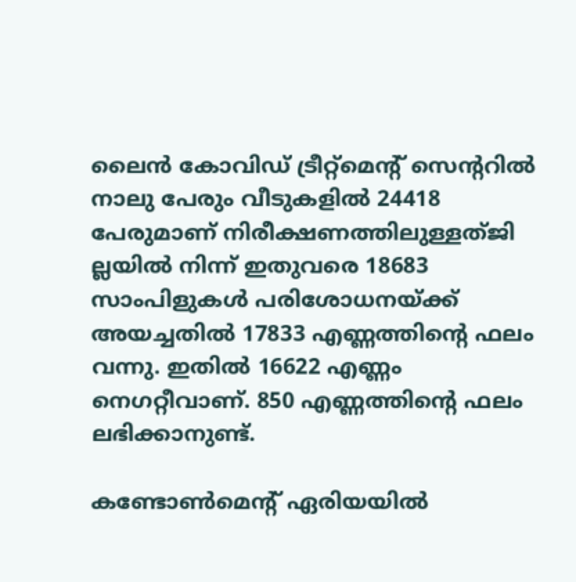ലൈന്‍ കോവിഡ് ട്രീറ്റ്മെന്റ് സെന്ററില്‍ നാലു പേരും വീടുകളില്‍ 24418 പേരുമാണ് നിരീക്ഷണത്തിലുള്ളത്ജി ല്ലയില്‍ നിന്ന് ഇതുവരെ 18683 സാംപിളുകള്‍ പരിശോധനയ്‌ക്ക് അയച്ചതില്‍ 17833 എണ്ണത്തിന്റെ ഫലം വന്നു. ഇതില്‍ 16622 എണ്ണം നെഗറ്റീവാണ്. 850 എണ്ണത്തിന്റെ ഫലം ലഭിക്കാനുണ്ട്.

കണ്ടോണ്‍മെന്റ് ഏരിയയില്‍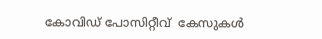കോവിഡ് പോസിറ്റീവ്  കേസുകള്‍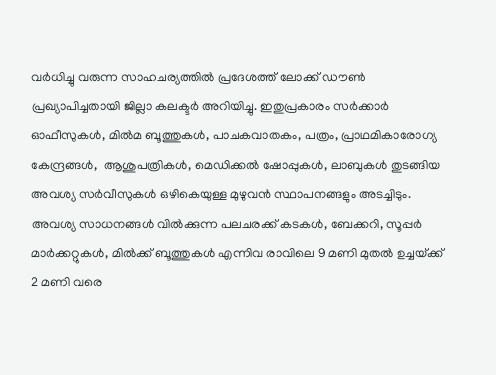വര്‍ധിച്ചു വരുന്ന സാഹചര്യത്തില്‍ പ്രദേശത്ത് ലോക്ക് ഡൗണ്‍ പ്രഖ്യാപിച്ചതായി ജില്ലാ കലക്ടര്‍ അറിയിച്ചു. ഇതുപ്രകാരം സര്‍ക്കാര്‍ ഓഫീസുകള്‍, മില്‍മ ബൂത്തുകള്‍, പാചകവാതകം, പത്രം, പ്രാഥമികാരോഗ്യ കേന്ദ്രങ്ങള്‍,  ആശുപത്രികള്‍, മെഡിക്കല്‍ ഷോപ്പുകള്‍, ലാബുകള്‍ തുടങ്ങിയ അവശ്യ സര്‍വീസുകള്‍ ഒഴികെയുള്ള മുഴുവന്‍ സ്ഥാപനങ്ങളും അടച്ചിടും. അവശ്യ സാധനങ്ങള്‍ വില്‍ക്കുന്ന പലചരക്ക് കടകള്‍, ബേക്കറി, സൂപ്പര്‍ മാര്‍ക്കറ്റുകള്‍, മില്‍ക്ക് ബൂത്തുകള്‍ എന്നിവ രാവിലെ 9 മണി മുതല്‍ ഉച്ചയ്‌ക്ക് 2 മണി വരെ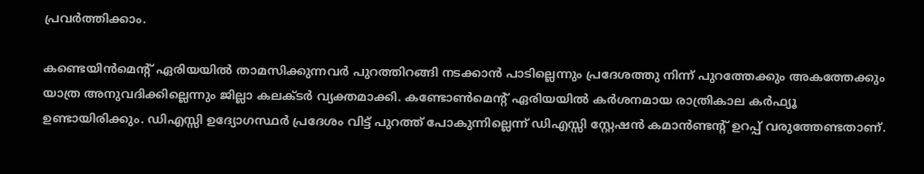പ്രവര്‍ത്തിക്കാം.

കണ്ടെയിന്‍മെന്റ് ഏരിയയില്‍ താമസിക്കുന്നവര്‍ പുറത്തിറങ്ങി നടക്കാന്‍ പാടില്ലെന്നും പ്രദേശത്തു നിന്ന് പുറത്തേക്കും അകത്തേക്കും യാത്ര അനുവദിക്കില്ലെന്നും ജില്ലാ കലക്ടര്‍ വ്യക്തമാക്കി. കണ്ടോണ്‍മെന്റ് ഏരിയയില്‍ കര്‍ശനമായ രാത്രികാല കര്‍ഫ്യൂ ഉണ്ടായിരിക്കും. ഡിഎസ്സി ഉദ്യോഗസ്ഥര്‍ പ്രദേശം വിട്ട് പുറത്ത് പോകുന്നില്ലെന്ന് ഡിഎസ്സി സ്റ്റേഷന്‍ കമാന്‍ണ്ടന്റ് ഉറപ്പ് വരുത്തേണ്ടതാണ്.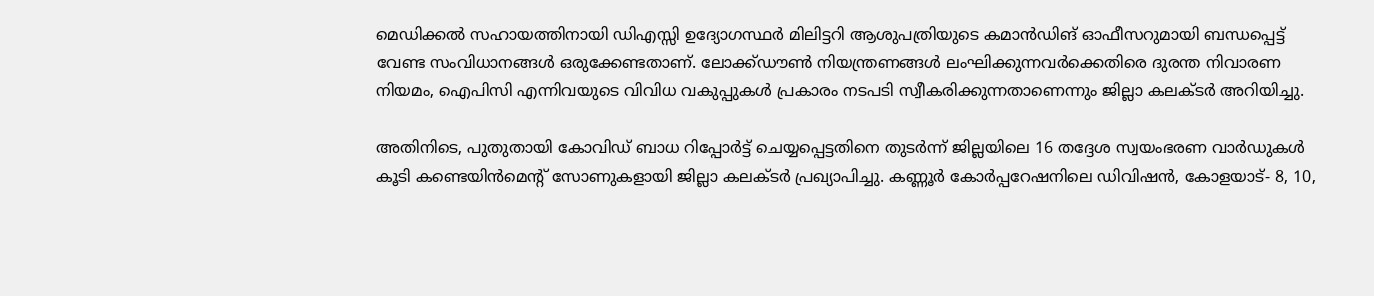മെഡിക്കല്‍ സഹായത്തിനായി ഡിഎസ്സി ഉദ്യോഗസ്ഥര്‍ മിലിട്ടറി ആശുപത്രിയുടെ കമാന്‍ഡിങ് ഓഫീസറുമായി ബന്ധപ്പെട്ട് വേണ്ട സംവിധാനങ്ങള്‍ ഒരുക്കേണ്ടതാണ്. ലോക്ക്ഡൗണ്‍ നിയന്ത്രണങ്ങള്‍ ലംഘിക്കുന്നവര്‍ക്കെതിരെ ദുരന്ത നിവാരണ നിയമം, ഐപിസി എന്നിവയുടെ വിവിധ വകുപ്പുകള്‍ പ്രകാരം നടപടി സ്വീകരിക്കുന്നതാണെന്നും ജില്ലാ കലക്ടര്‍ അറിയിച്ചു.

അതിനിടെ, പുതുതായി കോവിഡ് ബാധ റിപ്പോര്‍ട്ട് ചെയ്യപ്പെട്ടതിനെ തുടര്‍ന്ന് ജില്ലയിലെ 16 തദ്ദേശ സ്വയംഭരണ വാര്‍ഡുകള്‍ കൂടി കണ്ടെയിന്‍മെന്റ് സോണുകളായി ജില്ലാ കലക്ടര്‍ പ്രഖ്യാപിച്ചു. കണ്ണൂര്‍ കോര്‍പ്പറേഷനിലെ ഡിവിഷന്‍, കോളയാട്- 8, 10,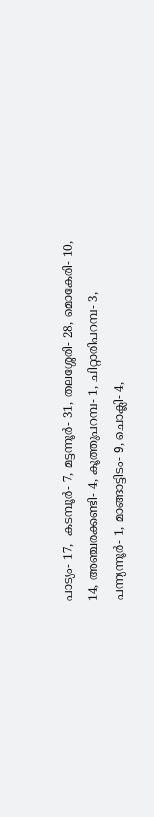പാട്യം- 17,  കടമ്പൂര്‍- 7, മട്ടന്നൂര്‍- 31, തലശ്ശേരി- 28, മൊകേരി- 10, 14, അഞ്ചരക്കണ്ടി- 4, കൂത്തുപറമ്പ- 1, ചിറ്റാരിപറമ്പ- 3, പന്ന്യന്നൂര്‍- 1, മാങ്ങാട്ടിടം- 9, ചൊക്ലി- 4,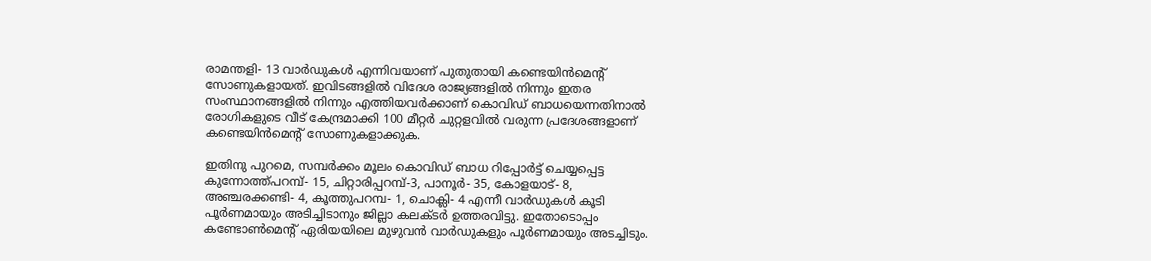രാമന്തളി- 13 വാര്‍ഡുകള്‍ എന്നിവയാണ് പുതുതായി കണ്ടെയിന്‍മെന്റ് സോണുകളായത്. ഇവിടങ്ങളില്‍ വിദേശ രാജ്യങ്ങളില്‍ നിന്നും ഇതര സംസ്ഥാനങ്ങളില്‍ നിന്നും എത്തിയവര്‍ക്കാണ് കൊവിഡ് ബാധയെന്നതിനാല്‍ രോഗികളുടെ വീട് കേന്ദ്രമാക്കി 100 മീറ്റര്‍ ചുറ്റളവില്‍ വരുന്ന പ്രദേശങ്ങളാണ് കണ്ടെയിന്‍മെന്റ് സോണുകളാക്കുക.

ഇതിനു പുറമെ, സമ്പര്‍ക്കം മൂലം കൊവിഡ് ബാധ റിപ്പോര്‍ട്ട് ചെയ്യപ്പെട്ട കുന്നോത്ത്പറമ്പ്- 15, ചിറ്റാരിപ്പറമ്പ്-3, പാനൂര്‍- 35, കോളയാട്- 8, അഞ്ചരക്കണ്ടി- 4, കൂത്തുപറമ്പ- 1, ചൊക്ലി- 4 എന്നീ വാര്‍ഡുകള്‍ കൂടി  പൂര്‍ണമായും അടിച്ചിടാനും ജില്ലാ കലക്ടര്‍ ഉത്തരവിട്ടു. ഇതോടൊപ്പം കണ്ടോണ്‍മെന്റ് ഏരിയയിലെ മുഴുവന്‍ വാര്‍ഡുകളും പൂര്‍ണമായും അടച്ചിടും.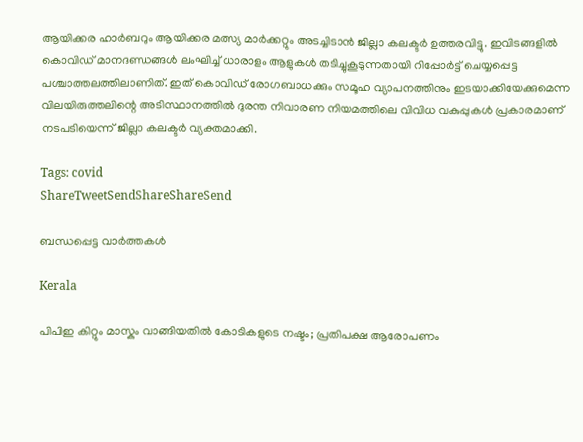ആയിക്കര ഹാര്‍ബറും ആയിക്കര മത്സ്യ മാര്‍ക്കറ്റും അടച്ചിടാന്‍ ജില്ലാ കലക്ടര്‍ ഉത്തരവിട്ടു. ഇവിടങ്ങളില്‍ കൊവിഡ് മാനദണ്ഡങ്ങള്‍ ലംഘിച്ച് ധാരാളം ആളുകള്‍ തടിച്ചുകൂടുന്നതായി റിപ്പോര്‍ട്ട് ചെയ്യപ്പെട്ട പശ്ചാത്തലത്തിലാണിത്. ഇത് കൊവിഡ് രോഗബാധക്കും സമൂഹ വ്യാപനത്തിനും ഇടയാക്കിയേക്കുമെന്ന വിലയിരുത്തലിന്റെ അടിസ്ഥാനത്തില്‍ ദുരന്ത നിവാരണ നിയമത്തിലെ വിവിധ വകുപ്പുകള്‍ പ്രകാരമാണ് നടപടിയെന്ന് ജില്ലാ കലക്ടര്‍ വ്യക്തമാക്കി.

Tags: covid
ShareTweetSendShareShareSend

ബന്ധപ്പെട്ട വാര്‍ത്തകള്‍

Kerala

പിപിഇ കിറ്റും മാസ്കും വാങ്ങിയതിൽ കോടികളുടെ നഷ്ടം; പ്രതിപക്ഷ ആരോപണം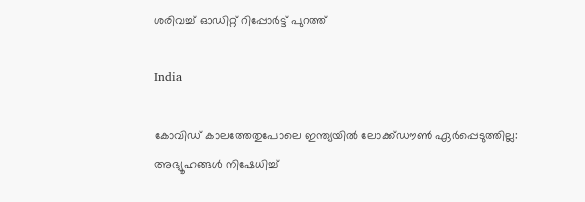ശരിവച്ച് ഓഡിറ്റ് റിപ്പോർട്ട് പുറത്ത്

India

കോവിഡ് കാലത്തേതുപോലെ ഇന്ത്യയിൽ ലോക്ക്ഡൗൺ ഏർപ്പെടുത്തില്ല: അഭ്യൂഹങ്ങൾ നിഷേധിച്ച്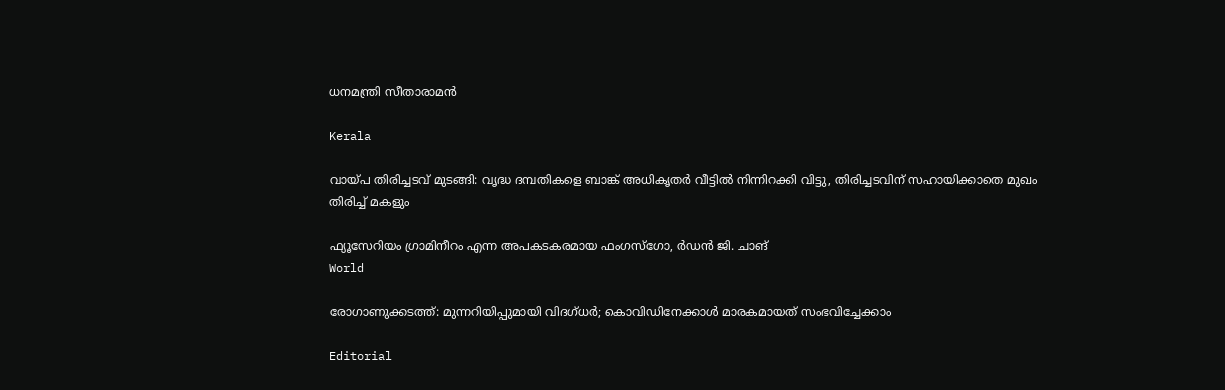ധനമന്ത്രി സീതാരാമൻ

Kerala

വായ്‌പ തിരിച്ചടവ് മുടങ്ങി: വൃദ്ധ ദമ്പതികളെ ബാങ്ക് അധികൃതര്‍ വീട്ടില്‍ നിന്നിറക്കി വിട്ടു, തിരിച്ചടവിന് സഹായിക്കാതെ മുഖം തിരിച്ച് മകളും

ഫ്യൂസേറിയം ഗ്രാമിനീറം എന്ന അപകടകരമായ ഫംഗസ്ഗോ, ര്‍ഡന്‍ ജി. ചാങ്‌
World

രോഗാണുക്കടത്ത്: മുന്നറിയിപ്പുമായി വിദഗ്ധര്‍; കൊവിഡിനേക്കാള്‍ മാരകമായത് സംഭവിച്ചേക്കാം

Editorial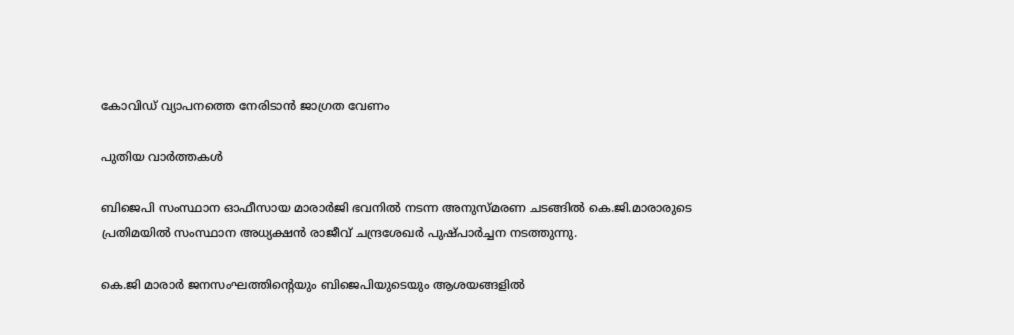കോവിഡ് വ്യാപനത്തെ നേരിടാന്‍ ജാഗ്രത വേണം

പുതിയ വാര്‍ത്തകള്‍

ബിജെപി സംസ്ഥാന ഓഫീസായ മാരാർജി ഭവനിൽ നടന്ന അനുസ്മരണ ചടങ്ങിൽ കെ.ജി.മാരാരുടെ പ്രതിമയിൽ സംസ്ഥാന അധ്യക്ഷൻ രാജീവ് ചന്ദ്രശേഖർ പുഷ്പാർച്ചന നടത്തുന്നു.

കെ.ജി മാരാർ ജനസംഘത്തിന്റെയും ബിജെപിയുടെയും ആശയങ്ങളിൽ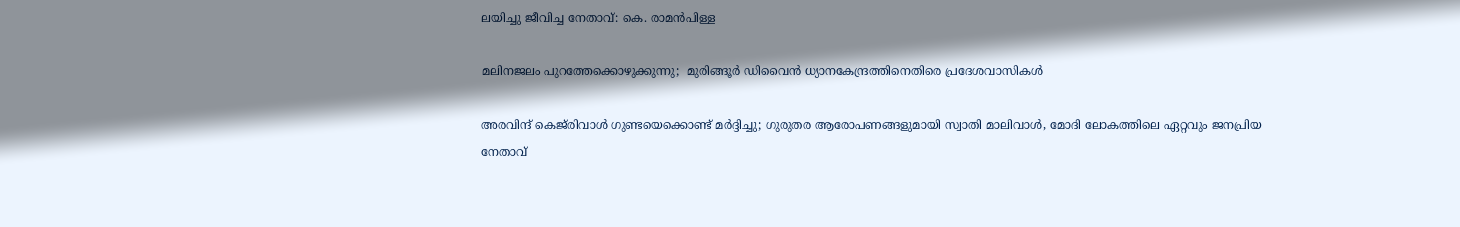ലയിച്ചു ജീവിച്ച നേതാവ്: കെ. രാമൻപിള്ള

മലിനജലം പുറത്തേക്കൊഴുക്കുന്നു;  മുരിങ്ങൂര്‍ ഡിവൈന്‍ ധ്യാനകേന്ദ്രത്തിനെതിരെ പ്രദേശവാസികൾ

അരവിന്ദ് കെജ്‌രിവാൾ ഗുണ്ടയെക്കൊണ്ട് മർദ്ദിച്ചു; ഗുരുതര ആരോപണങ്ങളുമായി സ്വാതി മാലിവാൾ, മോദി ലോകത്തിലെ ഏറ്റവും ജനപ്രിയ നേതാവ്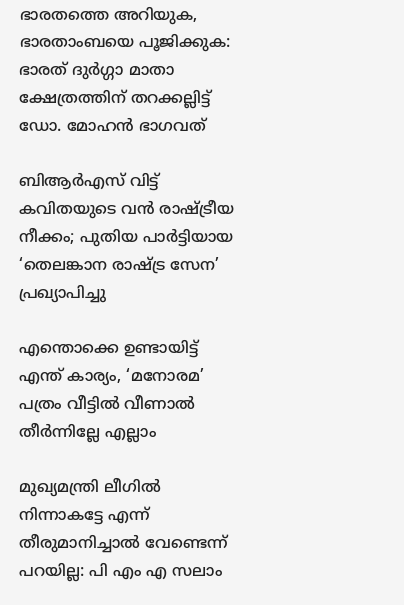ഭാരതത്തെ അറിയുക, ഭാരതാംബയെ പൂജിക്കുക: ഭാരത് ദുര്‍ഗ്ഗാ മാതാ ക്ഷേത്രത്തിന് തറക്കല്ലിട്ട് ഡോ. മോഹന്‍ ഭാഗവത്

ബിആർഎസ് വിട്ട് കവിതയുടെ വൻ രാഷ്‌ട്രീയ നീക്കം; പുതിയ പാർട്ടിയായ ‘തെലങ്കാന രാഷ്‌ട്ര സേന’ പ്രഖ്യാപിച്ചു

എന്തൊക്കെ ഉണ്ടായിട്ട് എന്ത് കാര്യം, ‘മനോരമ’ പത്രം വീട്ടിൽ വീണാൽ തീർന്നില്ലേ എല്ലാം

മുഖ്യമന്ത്രി ലീഗില്‍ നിന്നാകട്ടേ എന്ന് തീരുമാനിച്ചാല്‍ വേണ്ടെന്ന് പറയില്ല: പി എം എ സലാം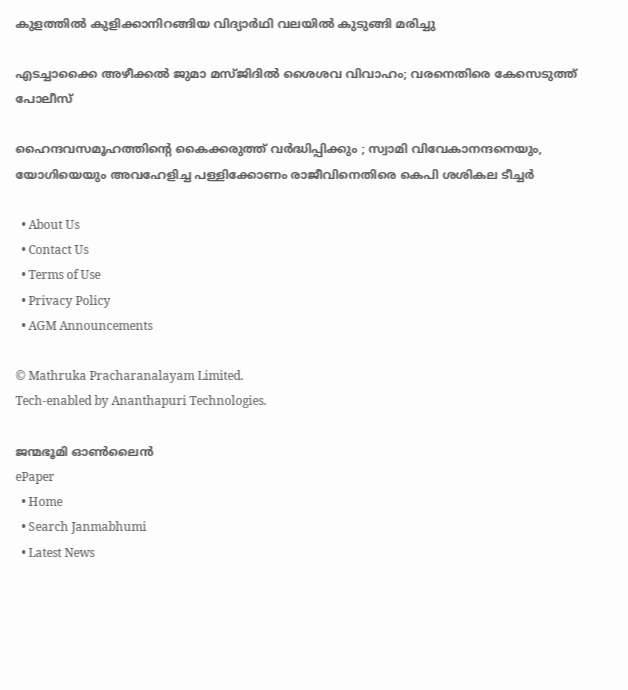കുളത്തില്‍ കുളിക്കാനിറങ്ങിയ വിദ്യാര്‍ഥി വലയില്‍ കുടുങ്ങി മരിച്ചു

എടച്ചാക്കൈ അഴീക്കൽ ജുമാ മസ്ജിദിൽ ശൈശവ വിവാഹം; വരനെതിരെ കേസെടുത്ത് പോലീസ്

ഹൈന്ദവസമൂഹത്തിന്റെ കൈക്കരുത്ത് വർദ്ധിപ്പിക്കും ; സ്വാമി വിവേകാനന്ദനെയും, യോഗിയെയും അവഹേളിച്ച പള്ളിക്കോണം രാജീവിനെതിരെ കെപി ശശികല ടീച്ചർ

  • About Us
  • Contact Us
  • Terms of Use
  • Privacy Policy
  • AGM Announcements

© Mathruka Pracharanalayam Limited.
Tech-enabled by Ananthapuri Technologies.

ജന്മഭൂമി ഓണ്‍ലൈന്‍
ePaper
  • Home
  • Search Janmabhumi
  • Latest News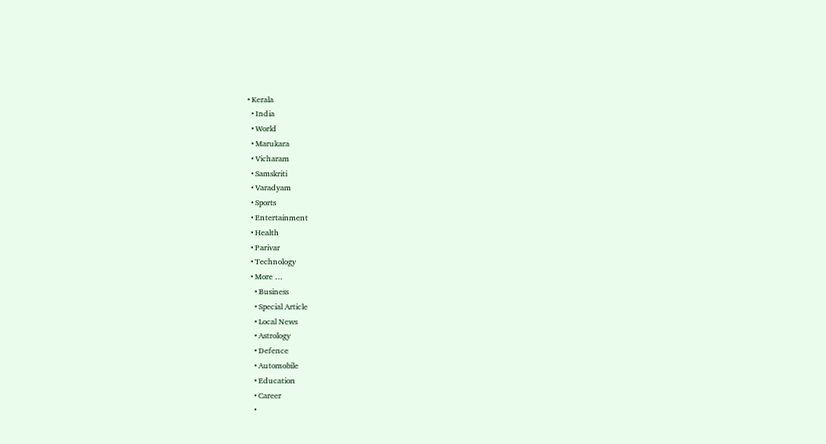• Kerala
  • India
  • World
  • Marukara
  • Vicharam
  • Samskriti
  • Varadyam
  • Sports
  • Entertainment
  • Health
  • Parivar
  • Technology
  • More …
    • Business
    • Special Article
    • Local News
    • Astrology
    • Defence
    • Automobile
    • Education
    • Career
    •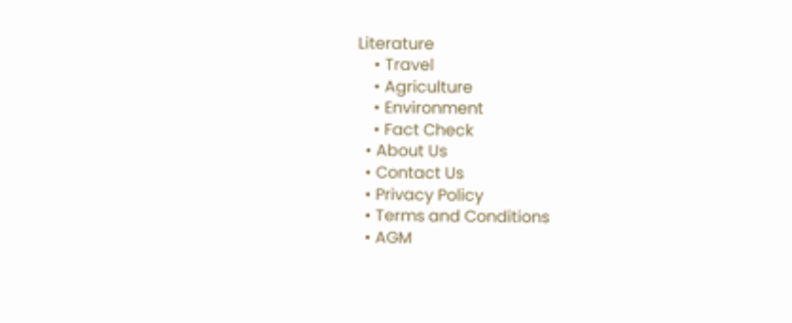Literature
    • Travel
    • Agriculture
    • Environment
    • Fact Check
  • About Us
  • Contact Us
  • Privacy Policy
  • Terms and Conditions
  • AGM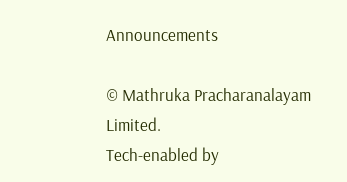Announcements

© Mathruka Pracharanalayam Limited.
Tech-enabled by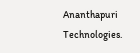Ananthapuri Technologies.